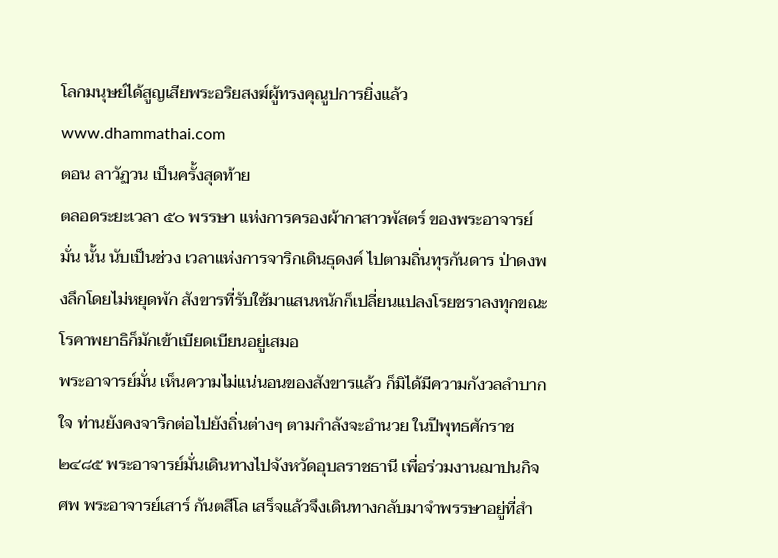โลกมนุษย์ได้สูญเสียพระอริยสงฆ์ผู้ทรงคุณูปการยิ่งแล้ว
www.dhammathai.com
ตอน ลาวัฏวน เป็นครั้งสุดท้าย
ตลอดระยะเวลา ๕๐ พรรษา แห่งการครองผ้ากาสาวพัสตร์ ของพระอาจารย์มั่น นั้น นับเป็นช่วง เวลาแห่งการจาริกเดินธุดงค์ ไปตามถิ่นทุรกันดาร ป่าดงพงลึกโดยไม่หยุดพัก สังขารที่รับใช้มาแสนหนักก็เปลี่ยนแปลงโรยชราลงทุกขณะ โรคาพยาธิก็มักเข้าเบียดเบียนอยู่เสมอ
พระอาจารย์มั่น เห็นความไม่แน่นอนของสังขารแล้ว ก็มิได้มีความกังวลลำบากใจ ท่านยังคงจาริกต่อไปยังถิ่นต่างๆ ตามกำลังจะอำนวย ในปีพุทธศักราช ๒๔๘๕ พระอาจารย์มั่นเดินทางไปจังหวัดอุบลราชธานี เพื่อร่วมงานฌาปนกิจศพ พระอาจารย์เสาร์ กันตสีโล เสร็จแล้วจึงเดินทางกลับมาจำพรรษาอยู่ที่สำ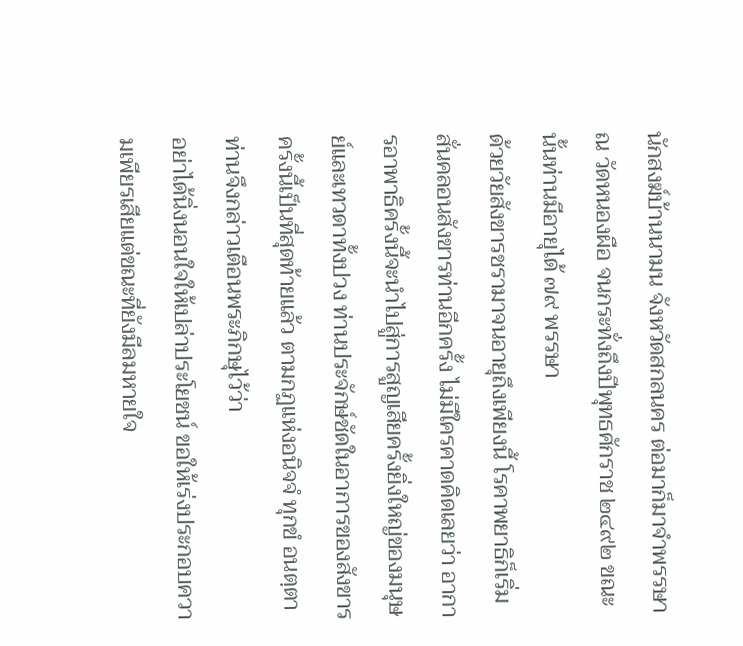นักสงฆ์บ้านนามน จังหวัดสกลนคร ต่อมาก็มาจำพรรษา ณ วัดหนองผือ จนกระทั่งถึงปีพุทธศักราช ๒๔๙๒ ขณะนั้นท่านมีอายุได้ ๗๙ พรรษา
ด้วยวัยสังขารชรามาจนอายุถึงเพียงนี้ โรคาพยาธิก็เริ่มสั่นคลอนสังขารท่านอีกครั้ง ไม่มีใครคาดคิดเลยว่า อาการอาพาธิครั้งนี้จะนำไปสู่การสูญเสียครั้งยิ่งใหญ่ของมนุษย์และเทวดาทั้งปวง ท่านประจักษ์ชัดในอาการของสังขารครั้งนี้เป็นที่สุดท้ายแล้ว ตามกฏแห่งอนิจจํ ทุกขํ อนตฺตา ท่านจึงกล่าวเตือนพระภิกษุไว้ว่า
อย่าได้นิ่งนอนใจให้เปล่าประโยชน์ ขอให้เร่งประกอบความเพียรเสียแต่ขณะที่ยังมีลมหายใจ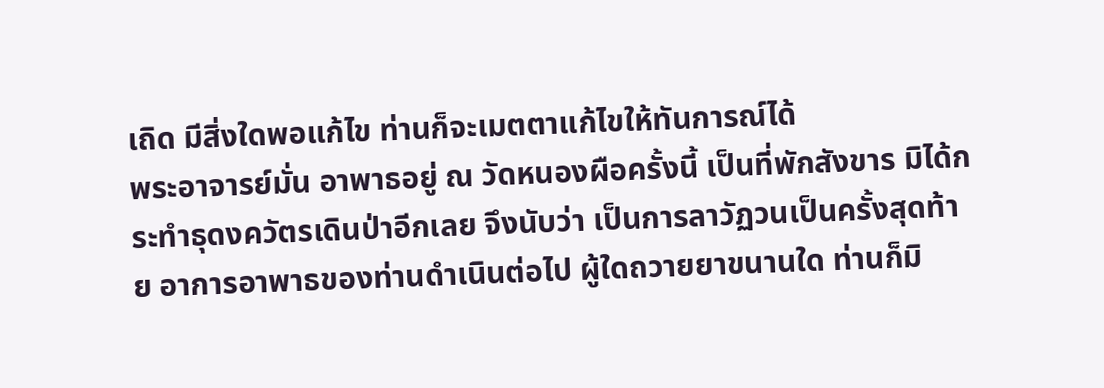เถิด มีสิ่งใดพอแก้ไข ท่านก็จะเมตตาแก้ไขให้ทันการณ์ได้
พระอาจารย์มั่น อาพาธอยู่ ณ วัดหนองผือครั้งนี้ เป็นที่พักสังขาร มิได้กระทำธุดงควัตรเดินป่าอีกเลย จึงนับว่า เป็นการลาวัฏวนเป็นครั้งสุดท้าย อาการอาพาธของท่านดำเนินต่อไป ผู้ใดถวายยาขนานใด ท่านก็มิ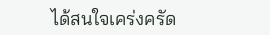ได้สนใจเคร่งครัด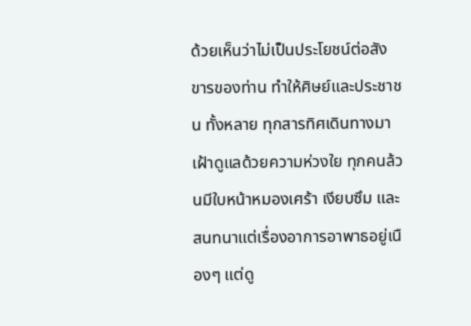ด้วยเห็นว่าไม่เป็นประโยชน์ต่อสังขารของท่าน ทำให้ศิษย์และประชาชน ทั้งหลาย ทุกสารทิศเดินทางมาเฝ้าดูแลด้วยความห่วงใย ทุกคนล้วนมีใบหน้าหมองเศร้า เงียบซึม และสนทนาแต่เรื่องอาการอาพาธอยู่เนืองๆ แต่ดู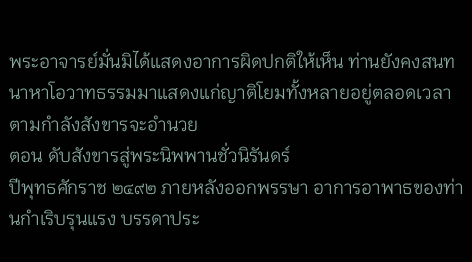พระอาจารย์มั่นมิได้แสดงอาการผิดปกติให้เห็น ท่านยังคงสนทนาหาโอวาทธรรมมาแสดงแก่ญาติโยมทั้งหลายอยู่ตลอดเวลา ตามกำลังสังขารจะอำนวย
ตอน ดับสังขารสู่พระนิพพานชั่วนิรันดร์
ปีพุทธศักราช ๒๔๙๒ ภายหลังออกพรรษา อาการอาพาธของท่านกำเริบรุนแรง บรรดาประ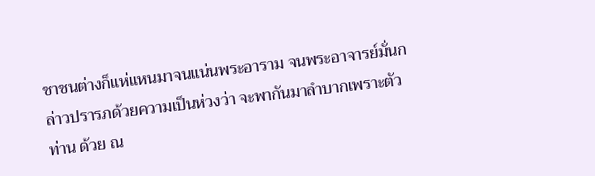ชาชนต่างก็แห่แหนมาจนแน่นพระอาราม จนพระอาจารย์มั่นกล่าวปรารภด้วยความเป็นห่วงว่า จะพากันมาลำบากเพราะตัวท่าน ด้วย ณ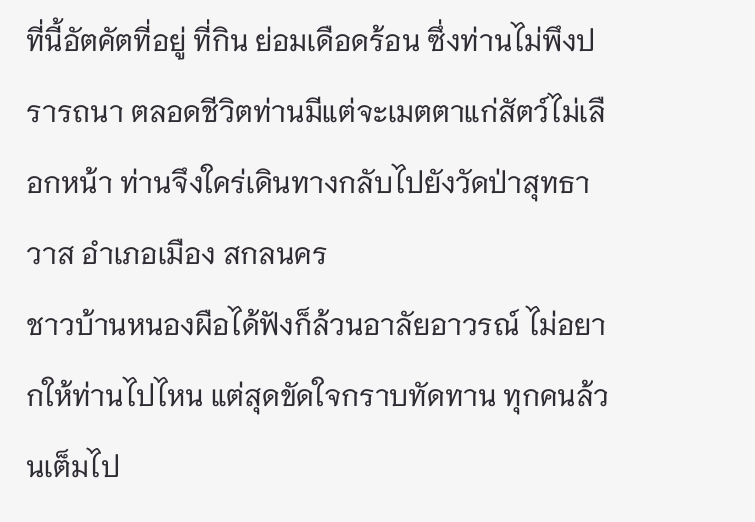ที่นี้อัตคัตที่อยู่ ที่กิน ย่อมเดือดร้อน ซึ่งท่านไม่พึงปรารถนา ตลอดชีวิตท่านมีแต่จะเมตตาแก่สัตว์ไม่เลือกหน้า ท่านจึงใคร่เดินทางกลับไปยังวัดป่าสุทธาวาส อำเภอเมือง สกลนคร
ชาวบ้านหนองผือได้ฟังก็ล้วนอาลัยอาวรณ์ ไม่อยากให้ท่านไปไหน แต่สุดขัดใจกราบทัดทาน ทุกคนล้วนเต็มไป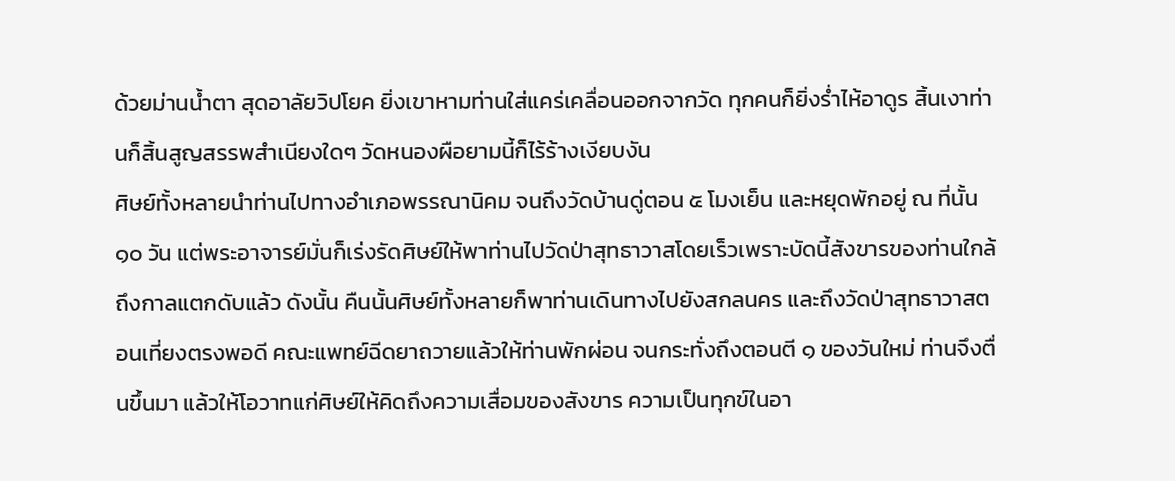ด้วยม่านน้ำตา สุดอาลัยวิปโยค ยิ่งเขาหามท่านใส่แคร่เคลื่อนออกจากวัด ทุกคนก็ยิ่งร่ำไห้อาดูร สิ้นเงาท่านก็สิ้นสูญสรรพสำเนียงใดๆ วัดหนองผือยามนี้ก็ไร้ร้างเงียบงัน
ศิษย์ทั้งหลายนำท่านไปทางอำเภอพรรณานิคม จนถึงวัดบ้านดู่ตอน ๕ โมงเย็น และหยุดพักอยู่ ณ ที่นั้น ๑๐ วัน แต่พระอาจารย์มั่นก็เร่งรัดศิษย์ให้พาท่านไปวัดป่าสุทธาวาสโดยเร็วเพราะบัดนี้สังขารของท่านใกล้ถึงกาลแตกดับแล้ว ดังนั้น คืนนั้นศิษย์ทั้งหลายก็พาท่านเดินทางไปยังสกลนคร และถึงวัดป่าสุทธาวาสตอนเที่ยงตรงพอดี คณะแพทย์ฉีดยาถวายแล้วให้ท่านพักผ่อน จนกระทั่งถึงตอนตี ๑ ของวันใหม่ ท่านจึงตื่นขึ้นมา แล้วให้โอวาทแก่ศิษย์ให้คิดถึงความเสื่อมของสังขาร ความเป็นทุกข์ในอา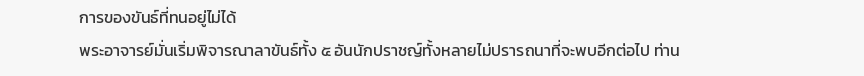การของขันธ์ที่ทนอยู่ไม่ได้
พระอาจารย์มั่นเริ่มพิจารณาลาขันธ์ทั้ง ๕ อันนักปราชญ์ทั้งหลายไม่ปรารถนาที่จะพบอีกต่อไป ท่าน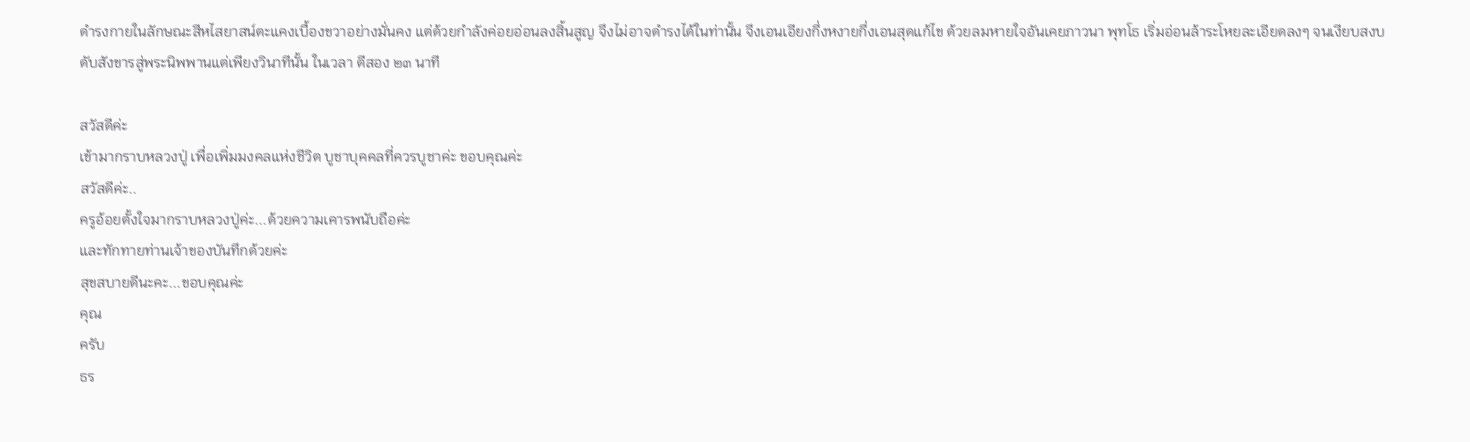ดำรงกายในลักษณะสีหไสยาสน์ตะแคงเบื้องขวาอย่างมั่นคง แต่ด้วยกำลังค่อยอ่อนลงสิ้นสูญ จึงไม่อาจดำรงได้ในท่านั้น จึงเอนเอียงกึ่งหงายกึ่งเอนสุดแก้ไข ด้วยลมหายใจอันเคยภาวนา พุทโธ เริ่มอ่อนล้าระโหยละเอียดลงๆ จนเงียบสงบ ดับสังขารสู่พระนิพพานแต่เพียงวินาทีนั้น ในเวลา ตีสอง ๒๓ นาที

สวัสดีค่ะ
เข้ามากราบหลวงปู่ เพื่อเพิ่มมงคลแห่งชีวิต บูชาบุคคลที่ควรบูชาค่ะ ขอบคุณค่ะ
สวัสดีค่ะ..
ครูอ้อยตั้งใจมากราบหลวงปู่ค่ะ...ด้วยความเคารพนับถือค่ะ
และทักทายท่านเจ้าของบันทึกด้วยค่ะ
สุขสบายดีนะคะ...ขอบคุณค่ะ
คุณ
ครับ
ธร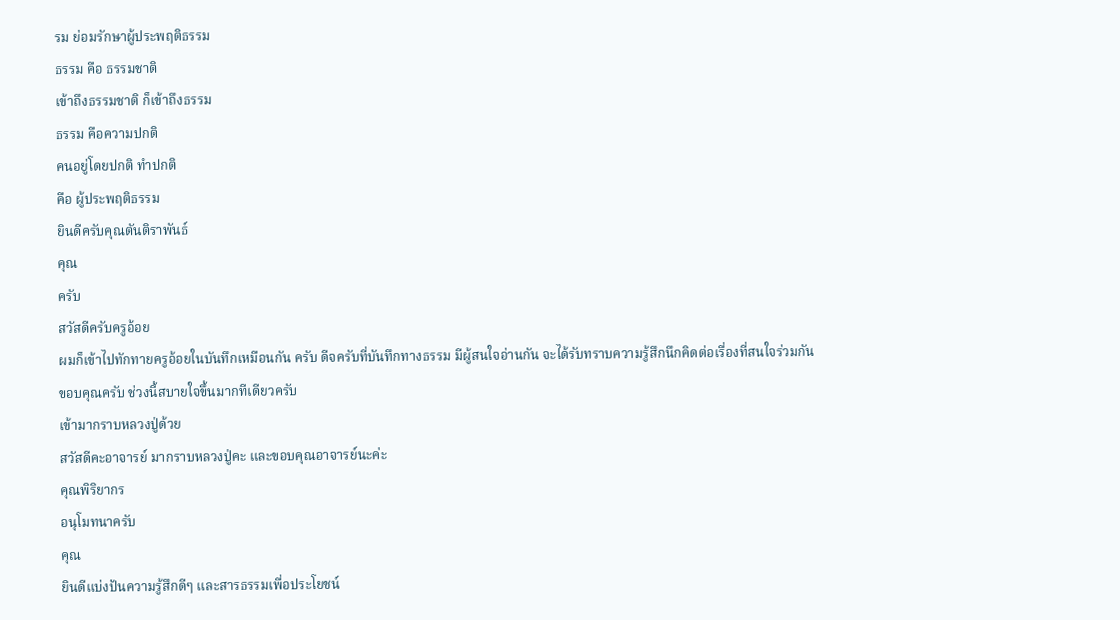รม ย่อมรักษาผู้ประพฤติธรรม
ธรรม คือ ธรรมชาติ
เข้าถึงธรรมชาติ ก็เข้าถึงธรรม
ธรรม คือความปกติ
คนอยู่โดยปกติ ทำปกติ
คือ ผู้ประพฤติธรรม
ยินดีครับคุณตันติราพันธ์
คุณ
ครับ
สวัสดีครับครูอ้อย
ผมก็เข้าไปทักทายครูอ้อยในบันทึกเหมือนกัน ครับ ดีจครับที่บันทึกทางธรรม มีผู้สนใจอ่านกัน จะได้รับทราบความรู้สึกนึกคิดต่อเรื่องที่สนใจร่วมกัน
ขอบคุณครับ ช่วงนี้สบายใจขึ้นมากทีเดียวครับ
เข้ามากราบหลวงปู่ด้วย
สวัสดีคะอาจารย์ มากราบหลวงปู่คะ และขอบคุณอาจารย์นะค่ะ
คุณพิริยากร
อนุโมทนาครับ
คุณ
ยินดีแบ่งปันความรู้สึกดีๆ และสารธรรมเพื่อประโยชน์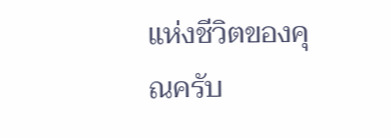แห่งชีวิตของคุณครับ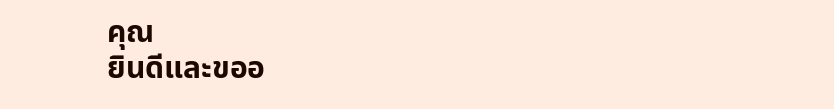คุณ
ยินดีและขออ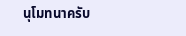นุโมทนาครับ